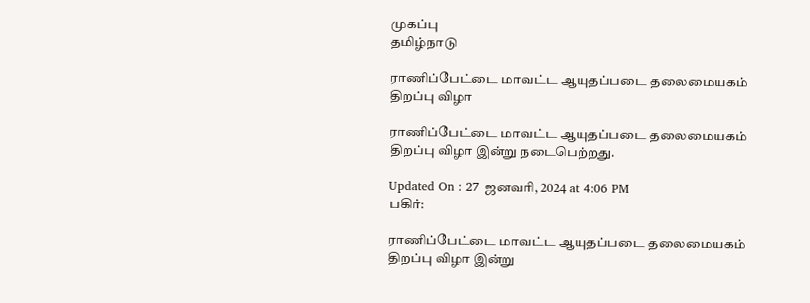முகப்பு
தமிழ்நாடு

ராணிப்பேட்டை மாவட்ட ஆயுதப்படை தலைமையகம் திறப்பு விழா

ராணிப்பேட்டை மாவட்ட ஆயுதப்படை தலைமையகம் திறப்பு விழா இன்று நடைபெற்றது.

Updated On : 27 ஜனவரி, 2024 at 4:06 PM
பகிர்:

ராணிப்பேட்டை மாவட்ட ஆயுதப்படை தலைமையகம் திறப்பு விழா இன்று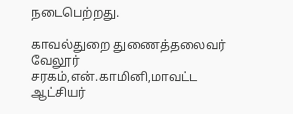நடைபெற்றது.

காவல்துறை துணைத்தலைவர் வேலூர் சரகம்,என்.காமினி,மாவட்ட ஆட்சியர்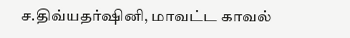ச.திவ்யதர்ஷினி, மாவட்ட காவல்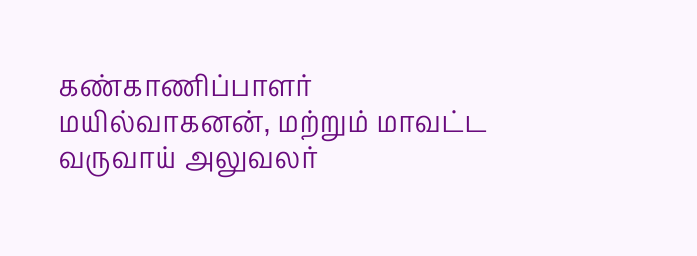கண்காணிப்பாளர் மயில்வாகனன், மற்றும் மாவட்ட வருவாய் அலுவலர்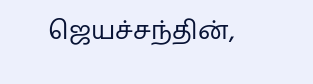ஜெயச்சந்தின்,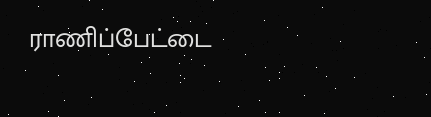ராணிப்பேட்டை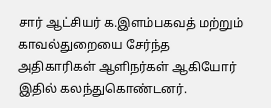சார் ஆட்சியர் க.இளம்பகவத் மற்றும் காவல்துறையை சேர்ந்த அதிகாரிகள் ஆளிநர்கள் ஆகியோர் இதில் கலந்துகொண்டனர்.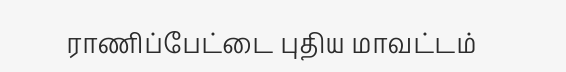ராணிப்பேட்டை புதிய மாவட்டம்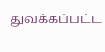துவக்கப்பட்ட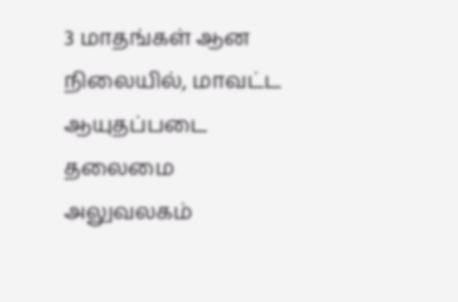3 மாதங்கள் ஆன நிலையில், மாவட்ட ஆயுதப்படை தலைமை அலுவலகம்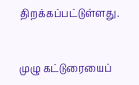திறக்கப்பட்டுள்ளது.


முழு கட்டுரையைப்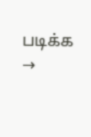படிக்க →